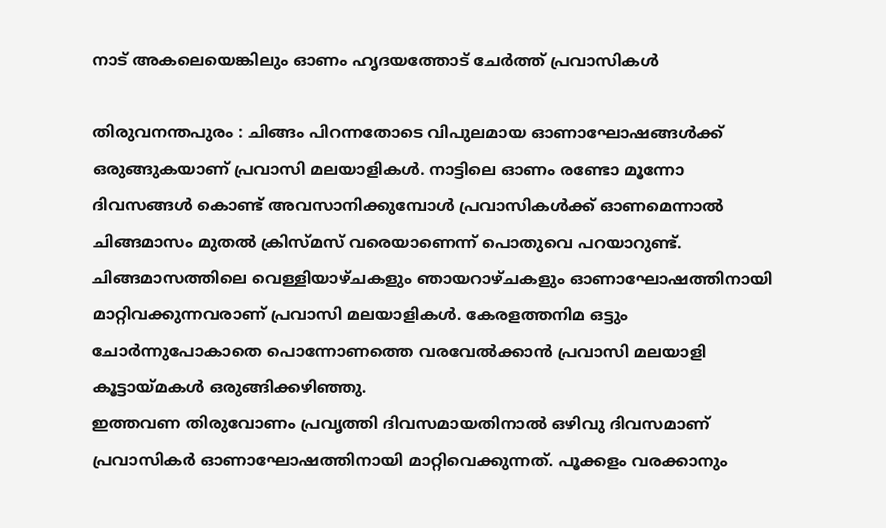നാട് അകലെയെങ്കിലും ഓണം ഹൃദയത്തോട് ചേർത്ത് പ്രവാസികൾ

തിരുവനന്തപുരം : ചിങ്ങം പിറന്നതോടെ വിപുലമായ ഓണാഘോഷങ്ങൾക്ക് ഒരുങ്ങുകയാണ് പ്രവാസി മലയാളികൾ. നാട്ടിലെ ഓണം രണ്ടോ മൂന്നോ ദിവസങ്ങൾ കൊണ്ട് അവസാനിക്കുമ്പോൾ പ്രവാസികൾക്ക് ഓണമെന്നാൽ ചിങ്ങമാസം മുതൽ ക്രിസ്മസ് വരെയാണെന്ന് പൊതുവെ പറയാറുണ്ട്. ചിങ്ങമാസത്തിലെ വെള്ളിയാഴ്ചകളും ഞായറാഴ്ചകളും ഓണാഘോഷത്തിനായി മാറ്റിവക്കുന്നവരാണ് പ്രവാസി മലയാളികൾ. കേരളത്തനിമ ഒട്ടും ചോർന്നുപോകാതെ പൊന്നോണത്തെ വരവേൽക്കാൻ പ്രവാസി മലയാളി കൂട്ടായ്മകൾ ഒരുങ്ങിക്കഴിഞ്ഞു.
ഇത്തവണ തിരുവോണം പ്രവൃത്തി ദിവസമായതിനാൽ ഒഴിവു ദിവസമാണ് പ്രവാസികർ ഓണാഘോഷത്തിനായി മാറ്റിവെക്കുന്നത്. പൂക്കളം വരക്കാനും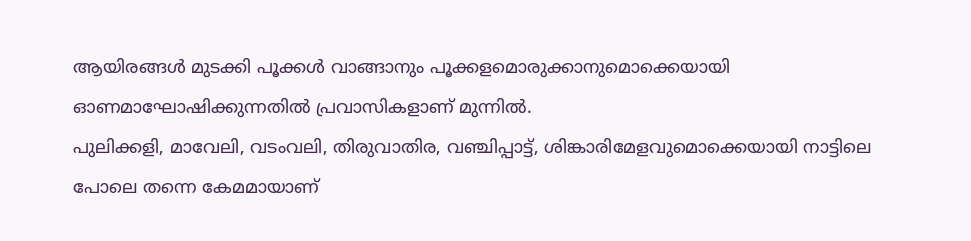ആയിരങ്ങൾ മുടക്കി പൂക്കൾ വാങ്ങാനും പൂക്കളമൊരുക്കാനുമൊക്കെയായി ഓണമാഘോഷിക്കുന്നതിൽ പ്രവാസികളാണ് മുന്നിൽ.
പുലിക്കളി, മാവേലി, വടംവലി, തിരുവാതിര, വഞ്ചിപ്പാട്ട്, ശിങ്കാരിമേളവുമൊക്കെയായി നാട്ടിലെ പോലെ തന്നെ കേമമായാണ്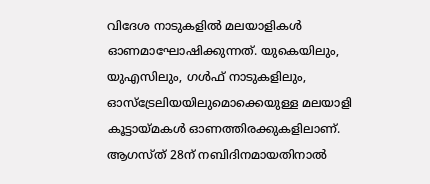വിദേശ നാടുകളിൽ മലയാളികൾ ഓണമാഘോഷിക്കുന്നത്. യുകെയിലും, യുഎസിലും, ഗൾഫ് നാടുകളിലും, ഓസ്ട്രേലിയയിലുമൊക്കെയുള്ള മലയാളി കൂട്ടായ്മകൾ ഓണത്തിരക്കുകളിലാണ്. ആഗസ്ത് 28ന് നബിദിനമായതിനാൽ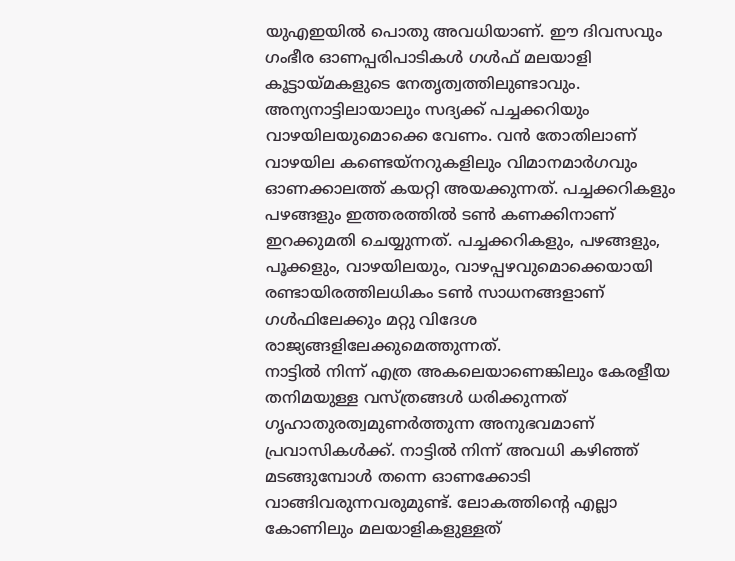യുഎഇയിൽ പൊതു അവധിയാണ്. ഈ ദിവസവും ഗംഭീര ഓണപ്പരിപാടികൾ ഗൾഫ് മലയാളി കൂട്ടായ്മകളുടെ നേതൃത്വത്തിലുണ്ടാവും.
അന്യനാട്ടിലായാലും സദ്യക്ക് പച്ചക്കറിയും വാഴയിലയുമൊക്കെ വേണം. വൻ തോതിലാണ് വാഴയില കണ്ടെയ്നറുകളിലും വിമാനമാർഗവും ഓണക്കാലത്ത് കയറ്റി അയക്കുന്നത്. പച്ചക്കറികളും പഴങ്ങളും ഇത്തരത്തിൽ ടൺ കണക്കിനാണ് ഇറക്കുമതി ചെയ്യുന്നത്. പച്ചക്കറികളും, പഴങ്ങളും, പൂക്കളും, വാഴയിലയും, വാഴപ്പഴവുമൊക്കെയായി രണ്ടായിരത്തിലധികം ടൺ സാധനങ്ങളാണ് ഗൾഫിലേക്കും മറ്റു വിദേശ രാജ്യങ്ങളിലേക്കുമെത്തുന്നത്.
നാട്ടിൽ നിന്ന് എത്ര അകലെയാണെങ്കിലും കേരളീയ തനിമയുള്ള വസ്ത്രങ്ങൾ ധരിക്കുന്നത് ഗൃഹാതുരത്വമുണർത്തുന്ന അനുഭവമാണ് പ്രവാസികൾക്ക്. നാട്ടിൽ നിന്ന് അവധി കഴിഞ്ഞ് മടങ്ങുമ്പോൾ തന്നെ ഓണക്കോടി വാങ്ങിവരുന്നവരുമുണ്ട്. ലോകത്തിന്റെ എല്ലാ കോണിലും മലയാളികളുള്ളത്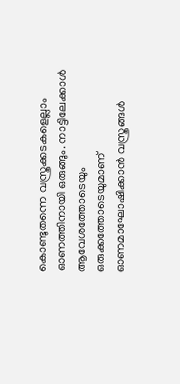കൊണ്ടുതന്നെ വസ്ത്രക്കടകളെല്ലാം ഓണത്തിനായി ഒരുങ്ങും. നാട്ടിലേക്കാൾ ആവേശത്തോടെയും ഒരുക്കത്തോടെയുമാണ് ഓണമാഘോഷിക്കാൻ വസ്ത്രങ്ങൾ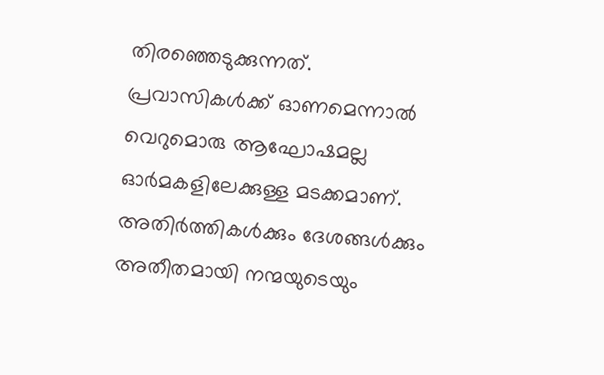തിരഞ്ഞെടുക്കുന്നത്.
പ്രവാസികൾക്ക് ഓണമെന്നാൽ വെറുമൊരു ആഘോഷമല്ല ഓർമകളിലേക്കുള്ള മടക്കമാണ്. അതിർത്തികൾക്കും ദേശങ്ങൾക്കും അതീതമായി നന്മയുടെയും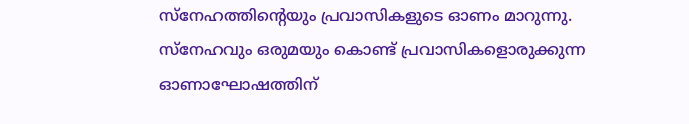സ്നേഹത്തിന്റെയും പ്രവാസികളുടെ ഓണം മാറുന്നു. സ്നേഹവും ഒരുമയും കൊണ്ട് പ്രവാസികളൊരുക്കുന്ന ഓണാഘോഷത്തിന്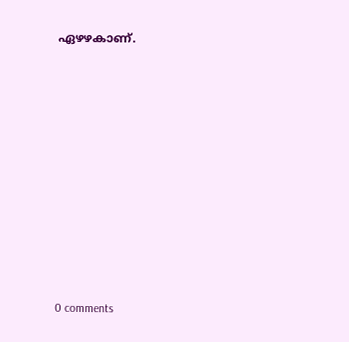ഏഴഴകാണ്.










0 comments